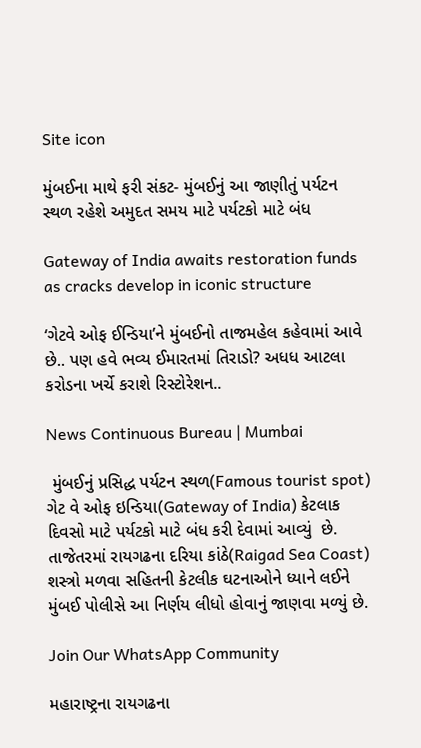Site icon

મુંબઈના માથે ફરી સંકટ- મુંબઈનું આ જાણીતું પર્યટન સ્થળ રહેશે અમુદત સમય માટે પર્યટકો માટે બંધ

Gateway of India awaits restoration funds as cracks develop in iconic structure

‘ગેટવે ઓફ ઈન્ડિયા’ને મુંબઈનો તાજમહેલ કહેવામાં આવે છે.. પણ હવે ભવ્ય ઈમારતમાં તિરાડો? અધધ આટલા કરોડના ખર્ચે કરાશે રિસ્ટોરેશન..

News Continuous Bureau | Mumbai

 મુંબઈનું પ્રસિદ્ધ પર્યટન સ્થળ(Famous tourist spot) ગેટ વે ઓફ ઇન્ડિયા(Gateway of India) કેટલાક દિવસો માટે પર્યટકો માટે બંધ કરી દેવામાં આવ્યું  છે. તાજેતરમાં રાયગઢના દરિયા કાંઠે(Raigad Sea Coast) શસ્ત્રો મળવા સહિતની કેટલીક ઘટનાઓને ધ્યાને લઈને મુંબઈ પોલીસે આ નિર્ણય લીધો હોવાનું જાણવા મળ્યું છે.

Join Our WhatsApp Community

મહારાષ્ટ્રના રાયગઢના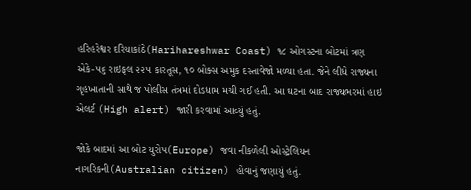હરિહરેશ્વર દરિયાકાંઠે(Harihareshwar Coast) ૧૮ ઓગસ્ટના બોટમાં ત્રણ એકે-૫૬ રાઇફલ ૨૨૫ કારતૂસ, ૧૦ બોક્સ અમુક દસ્તાવેજો મળ્યા હતા. જેને લીધે રાજ્યના ગૃહખાતાની સાથે જ પોલીસ તંત્રમાં દોડધામ મચી ગઈ હતી. આ ઘટના બાદ રાજ્યભરમાં હાઇ એલર્ટ (High alert) જારી કરવામાં આવ્યું હતું.

જોકે બાદમાં આ બોટ યુરોપ(Europe) જવા નીકળેલી ઓસ્ટ્રેલિયન નાગરિકની(Australian citizen) હોવાનું જણાયું હતું.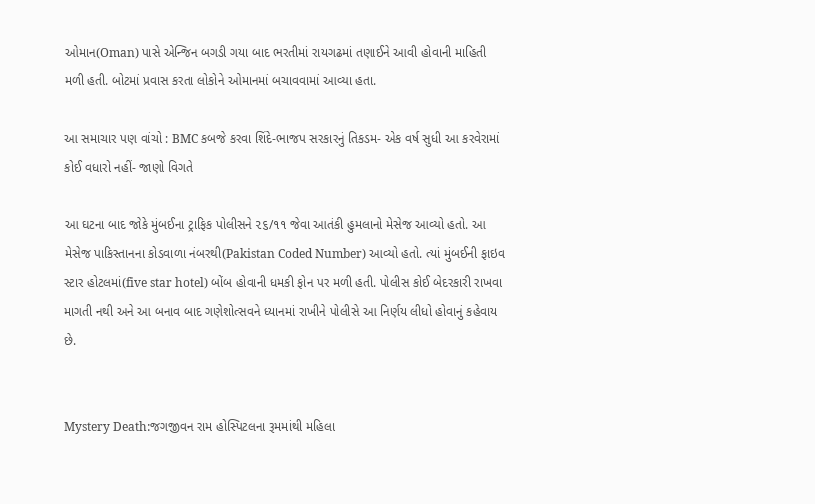ઓમાન(Oman) પાસે એન્જિન બગડી ગયા બાદ ભરતીમાં રાયગઢમાં તણાઈને આવી હોવાની માહિતી મળી હતી. બોટમાં પ્રવાસ કરતા લોકોને ઓમાનમાં બચાવવામાં આવ્યા હતા.

આ સમાચાર પણ વાંચો : BMC કબજે કરવા શિંદે-ભાજપ સરકારનું તિકડમ- એક વર્ષ સુધી આ કરવેરામાં કોઈ વધારો નહીં- જાણો વિગતે

આ ઘટના બાદ જોકે મુંબઈના ટ્રાફિક પોલીસને ૨૬/૧૧ જેવા આતંકી હુમલાનો મેસેજ આવ્યો હતો. આ મેસેજ પાકિસ્તાનના કોડવાળા નંબરથી(Pakistan Coded Number) આવ્યો હતો. ત્યાં મુંબઈની ફાઇવ સ્ટાર હોટલમાં(five star hotel) બોંબ હોવાની ધમકી ફોન પર મળી હતી. પોલીસ કોઈ બેદરકારી રાખવા માગતી નથી અને આ બનાવ બાદ ગણેશોત્સવને ધ્યાનમાં રાખીને પોલીસે આ નિર્ણય લીધો હોવાનું કહેવાય છે.


Mystery Death:જગજીવન રામ હોસ્પિટલના રૂમમાંથી મહિલા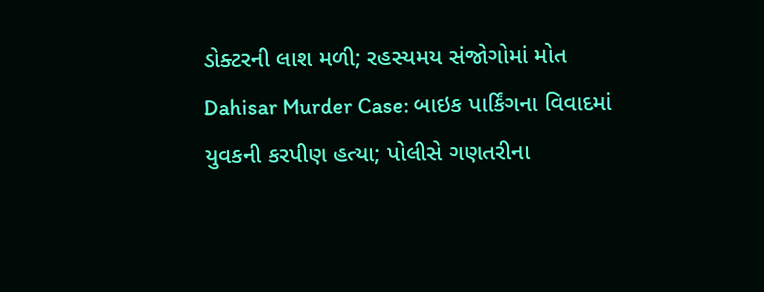ડોક્ટરની લાશ મળી; રહસ્યમય સંજોગોમાં મોત
Dahisar Murder Case: બાઇક પાર્કિંગના વિવાદમાં યુવકની કરપીણ હત્યા; પોલીસે ગણતરીના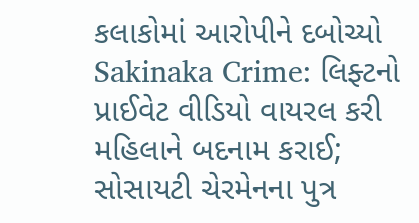કલાકોમાં આરોપીને દબોચ્યો
Sakinaka Crime: લિફ્ટનો પ્રાઈવેટ વીડિયો વાયરલ કરી મહિલાને બદનામ કરાઈ; સોસાયટી ચેરમેનના પુત્ર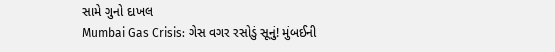સામે ગુનો દાખલ
Mumbai Gas Crisis: ગેસ વગર રસોડું સૂનું! મુંબઈની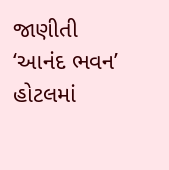જાણીતી ‘આનંદ ભવન’ હોટલમાં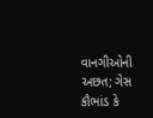વાનગીઓની અછત; ગેસ કૌભાંડ કે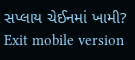સપ્લાય ચેઈનમાં ખામી?
Exit mobile version